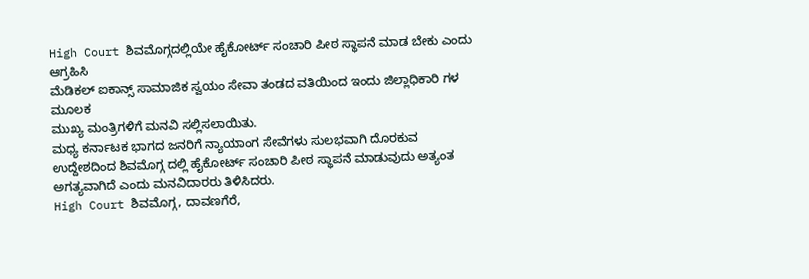High Court ಶಿವಮೊಗ್ಗದಲ್ಲಿಯೇ ಹೈಕೋರ್ಟ್ ಸಂಚಾರಿ ಪೀಠ ಸ್ಥಾಪನೆ ಮಾಡ ಬೇಕು ಎಂದು ಆಗ್ರಹಿಸಿ
ಮೆಡಿಕಲ್ ಐಕಾನ್ಸ್ ಸಾಮಾಜಿಕ ಸ್ವಯಂ ಸೇವಾ ತಂಡದ ವತಿಯಿಂದ ಇಂದು ಜಿಲ್ಲಾಧಿಕಾರಿ ಗಳ ಮೂಲಕ
ಮುಖ್ಯ ಮಂತ್ರಿಗಳಿಗೆ ಮನವಿ ಸಲ್ಲಿಸಲಾಯಿತು.
ಮಧ್ಯ ಕರ್ನಾಟಕ ಭಾಗದ ಜನರಿಗೆ ನ್ಯಾಯಾಂಗ ಸೇವೆಗಳು ಸುಲಭವಾಗಿ ದೊರಕುವ ಉದ್ದೇಶದಿಂದ ಶಿವಮೊಗ್ಗ ದಲ್ಲಿ ಹೈಕೋರ್ಟ್ ಸಂಚಾರಿ ಪೀಠ ಸ್ಥಾಪನೆ ಮಾಡುವುದು ಅತ್ಯಂತ ಅಗತ್ಯವಾಗಿದೆ ಎಂದು ಮನವಿದಾರರು ತಿಳಿಸಿದರು.
High Court ಶಿವಮೊಗ್ಗ, ದಾವಣಗೆರೆ,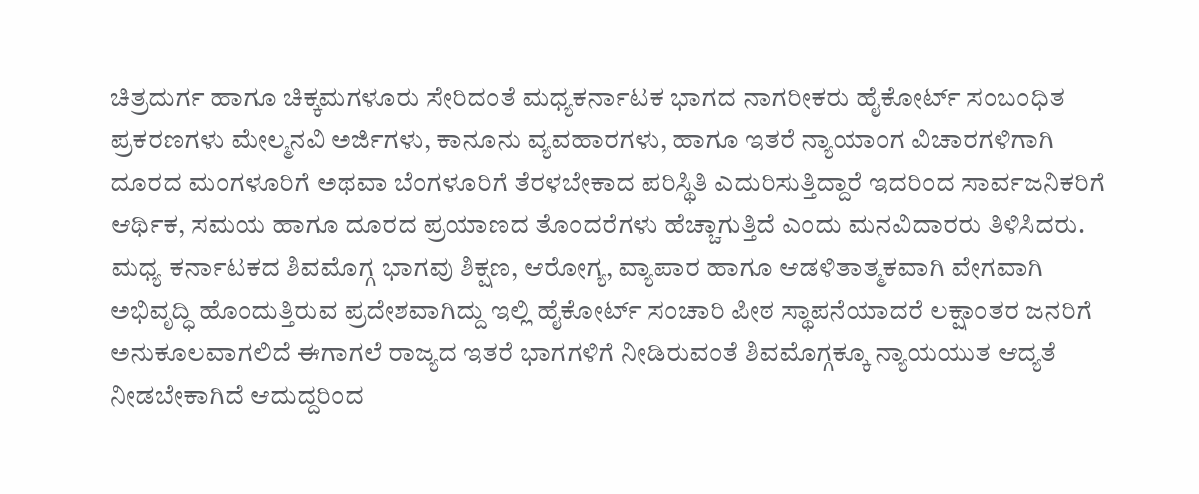ಚಿತ್ರದುರ್ಗ ಹಾಗೂ ಚಿಕ್ಕಮಗಳೂರು ಸೇರಿದಂತೆ ಮಧ್ಯಕರ್ನಾಟಕ ಭಾಗದ ನಾಗರೀಕರು ಹೈಕೋರ್ಟ್ ಸಂಬಂಧಿತ ಪ್ರಕರಣಗಳು ಮೇಲ್ಮನವಿ ಅರ್ಜಿಗಳು, ಕಾನೂನು ವ್ಯವಹಾರಗಳು, ಹಾಗೂ ಇತರೆ ನ್ಯಾಯಾಂಗ ವಿಚಾರಗಳಿಗಾಗಿ ದೂರದ ಮಂಗಳೂರಿಗೆ ಅಥವಾ ಬೆಂಗಳೂರಿಗೆ ತೆರಳಬೇಕಾದ ಪರಿಸ್ಥಿತಿ ಎದುರಿಸುತ್ತಿದ್ದಾರೆ ಇದರಿಂದ ಸಾರ್ವಜನಿಕರಿಗೆ ಆರ್ಥಿಕ, ಸಮಯ ಹಾಗೂ ದೂರದ ಪ್ರಯಾಣದ ತೊಂದರೆಗಳು ಹೆಚ್ಚಾಗುತ್ತಿದೆ ಎಂದು ಮನವಿದಾರರು ತಿಳಿಸಿದರು.
ಮಧ್ಯ ಕರ್ನಾಟಕದ ಶಿವಮೊಗ್ಗ ಭಾಗವು ಶಿಕ್ಷಣ, ಆರೋಗ್ಯ, ವ್ಯಾಪಾರ ಹಾಗೂ ಆಡಳಿತಾತ್ಮಕವಾಗಿ ವೇಗವಾಗಿ ಅಭಿವೃದ್ಧಿ ಹೊಂದುತ್ತಿರುವ ಪ್ರದೇಶವಾಗಿದ್ದು ಇಲ್ಲಿ ಹೈಕೋರ್ಟ್ ಸಂಚಾರಿ ಪೀಠ ಸ್ಥಾಪನೆಯಾದರೆ ಲಕ್ಷಾಂತರ ಜನರಿಗೆ ಅನುಕೂಲವಾಗಲಿದೆ ಈಗಾಗಲೆ ರಾಜ್ಯದ ಇತರೆ ಭಾಗಗಳಿಗೆ ನೀಡಿರುವಂತೆ ಶಿವಮೊಗ್ಗಕ್ಕೂ ನ್ಯಾಯಯುತ ಆದ್ಯತೆ ನೀಡಬೇಕಾಗಿದೆ ಆದುದ್ದರಿಂದ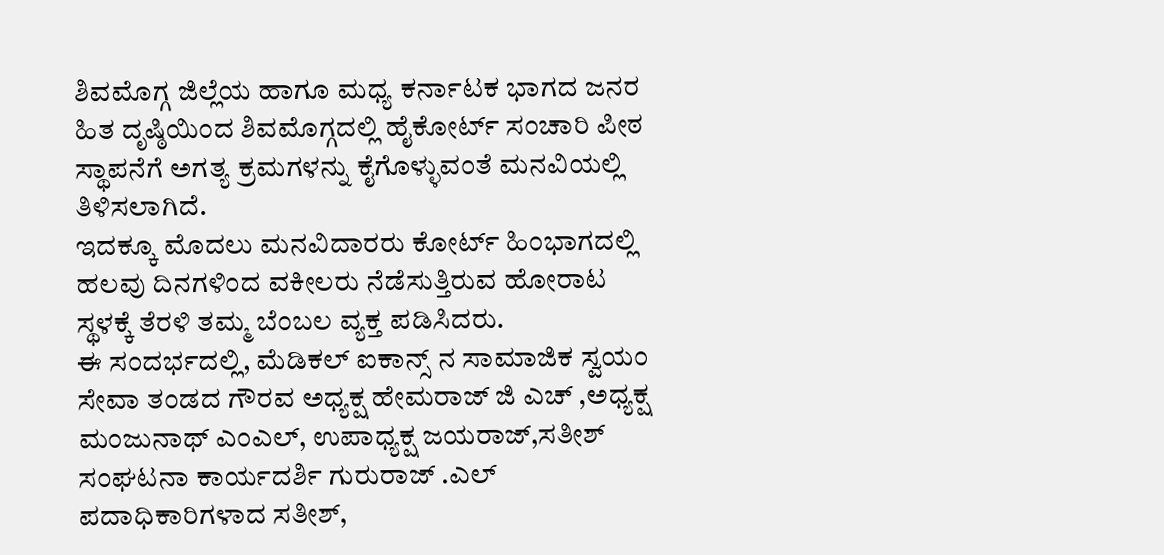ಶಿವಮೊಗ್ಗ ಜಿಲ್ಲೆಯ ಹಾಗೂ ಮಧ್ಯ ಕರ್ನಾಟಕ ಭಾಗದ ಜನರ ಹಿತ ದೃಷ್ಠಿಯಿಂದ ಶಿವಮೊಗ್ಗದಲ್ಲಿ ಹೈಕೋರ್ಟ್ ಸಂಚಾರಿ ಪೀಠ ಸ್ಥಾಪನೆಗೆ ಅಗತ್ಯ ಕ್ರಮಗಳನ್ನು ಕೈಗೊಳ್ಳುವಂತೆ ಮನವಿಯಲ್ಲಿ ತಿಳಿಸಲಾಗಿದೆ.
ಇದಕ್ಕೂ ಮೊದಲು ಮನವಿದಾರರು ಕೋರ್ಟ್ ಹಿಂಭಾಗದಲ್ಲಿ ಹಲವು ದಿನಗಳಿಂದ ವಕೀಲರು ನೆಡೆಸುತ್ತಿರುವ ಹೋರಾಟ ಸ್ಥಳಕ್ಕೆ ತೆರಳಿ ತಮ್ಮ ಬೆಂಬಲ ವ್ಯಕ್ತ ಪಡಿಸಿದರು.
ಈ ಸಂದರ್ಭದಲ್ಲಿ, ಮೆಡಿಕಲ್ ಐಕಾನ್ಸ್ ನ ಸಾಮಾಜಿಕ ಸ್ವಯಂ ಸೇವಾ ತಂಡದ ಗೌರವ ಅಧ್ಯಕ್ಷ ಹೇಮರಾಜ್ ಜಿ ಎಚ್ ,ಅಧ್ಯಕ್ಷ ಮಂಜುನಾಥ್ ಎಂಎಲ್, ಉಪಾಧ್ಯಕ್ಷ ಜಯರಾಜ್,ಸತೀಶ್
ಸಂಘಟನಾ ಕಾರ್ಯದರ್ಶಿ ಗುರುರಾಜ್ .ಎಲ್ ಪದಾಧಿಕಾರಿಗಳಾದ ಸತೀಶ್,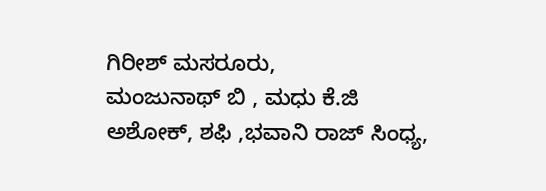ಗಿರೀಶ್ ಮಸರೂರು,
ಮಂಜುನಾಥ್ ಬಿ , ಮಧು ಕೆ.ಜಿ ಅಶೋಕ್, ಶಫಿ ,ಭವಾನಿ ರಾಜ್ ಸಿಂಧ್ಯ,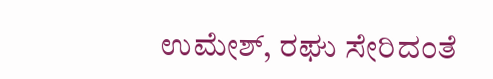ಉಮೇಶ್, ರಘು ಸೇರಿದಂತೆ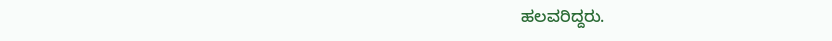ಹಲವರಿದ್ದರು.